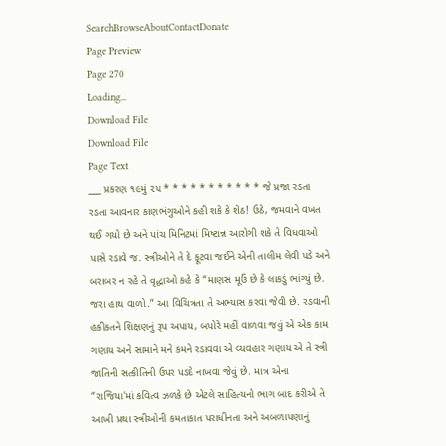SearchBrowseAboutContactDonate
Page Preview
Page 270
Loading...
Download File
Download File
Page Text
___ પ્રકરણ ૧૯મું ૨૫ * * * * * * * * * * * જે પ્રજા રડતા રડતા આવનાર કાણભંગુઓને કહી શકે કે શેઠ! ઉઠે, જમવાને વખત થઈ ગયો છે અને પાંચ મિનિટમાં મિષ્ટાન્ન આરોગી શકે તે વિધવાઓ પાસે રડાવે જ. સ્ત્રીઓને તે દે ફૂટવા જઈને એની તાલીમ લેવી પડે અને બરાબર ન રહે તે વૃદ્ધાઓ કહે કે “માણસ મૂઉં છે કે લાકડું ભાંગ્યું છે. જરા હાથ વાળો.” આ વિચિત્રતા તે અભ્યાસ કરવા જેવી છે. રડવાની હકીકતને શિક્ષણનું રૂપ અપાય, બપોરે મહીં વાળવા જવું એ એક કામ ગણાય અને સામાને મને કમને રડાવવા એ વ્યવહાર ગણાય એ તે સ્ત્રી જાતિની સત્કીતિની ઉપર પડદે નાખવા જેવું છે. માત્ર એના “રાજિયા'માં કવિત્વ ઝળકે છે એટલે સાહિત્યનો ભાગ બાદ કરીએ તે આખી પ્રથા સ્ત્રીઓની કમતાકાત પરાધીનતા અને અબળાપણાનું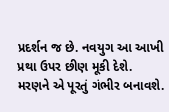પ્રદર્શન જ છે. નવયુગ આ આખી પ્રથા ઉપર છીણ મૂકી દેશે. મરણને એ પૂરતું ગંભીર બનાવશે.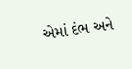એમાં દંભ અને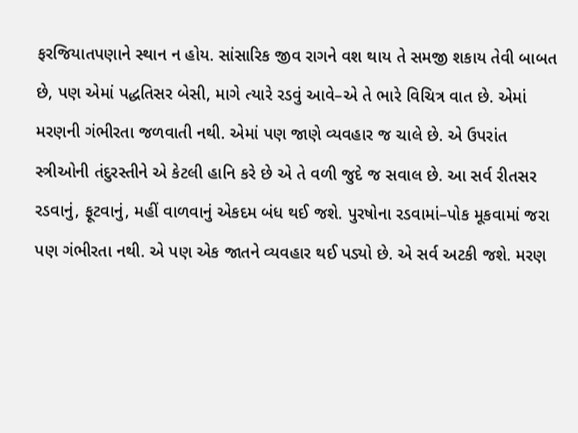ફરજિયાતપણાને સ્થાન ન હોય. સાંસારિક જીવ રાગને વશ થાય તે સમજી શકાય તેવી બાબત છે, પણ એમાં પદ્ધતિસર બેસી, માગે ત્યારે રડવું આવે–એ તે ભારે વિચિત્ર વાત છે. એમાં મરણની ગંભીરતા જળવાતી નથી. એમાં પણ જાણે વ્યવહાર જ ચાલે છે. એ ઉપરાંત સ્ત્રીઓની તંદુરસ્તીને એ કેટલી હાનિ કરે છે એ તે વળી જુદે જ સવાલ છે. આ સર્વ રીતસર રડવાનું, ફૂટવાનું, મહીં વાળવાનું એકદમ બંધ થઈ જશે. પુરષોના રડવામાં–પોક મૂકવામાં જરા પણ ગંભીરતા નથી. એ પણ એક જાતને વ્યવહાર થઈ પડ્યો છે. એ સર્વ અટકી જશે. મરણ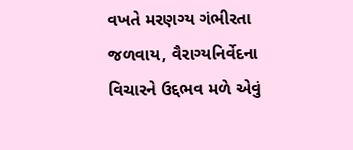વખતે મરણગ્ય ગંભીરતા જળવાય, વૈરાગ્યનિર્વેદના વિચારને ઉદ્દભવ મળે એવું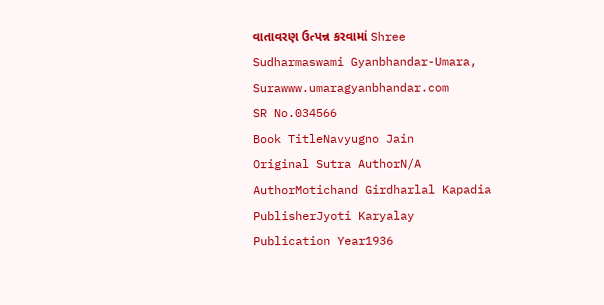વાતાવરણ ઉત્પન્ન કરવામાં Shree Sudharmaswami Gyanbhandar-Umara, Surawww.umaragyanbhandar.com
SR No.034566
Book TitleNavyugno Jain
Original Sutra AuthorN/A
AuthorMotichand Girdharlal Kapadia
PublisherJyoti Karyalay
Publication Year1936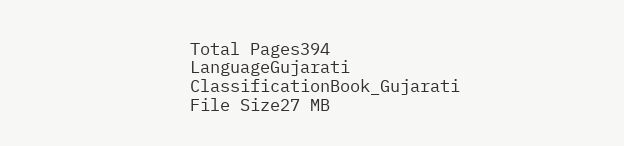Total Pages394
LanguageGujarati
ClassificationBook_Gujarati
File Size27 MB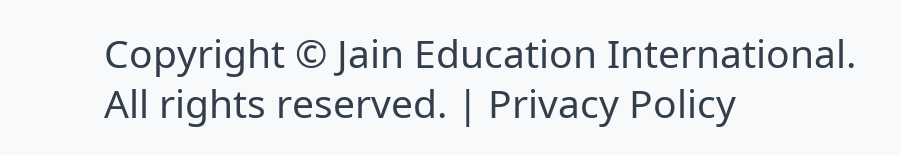Copyright © Jain Education International. All rights reserved. | Privacy Policy